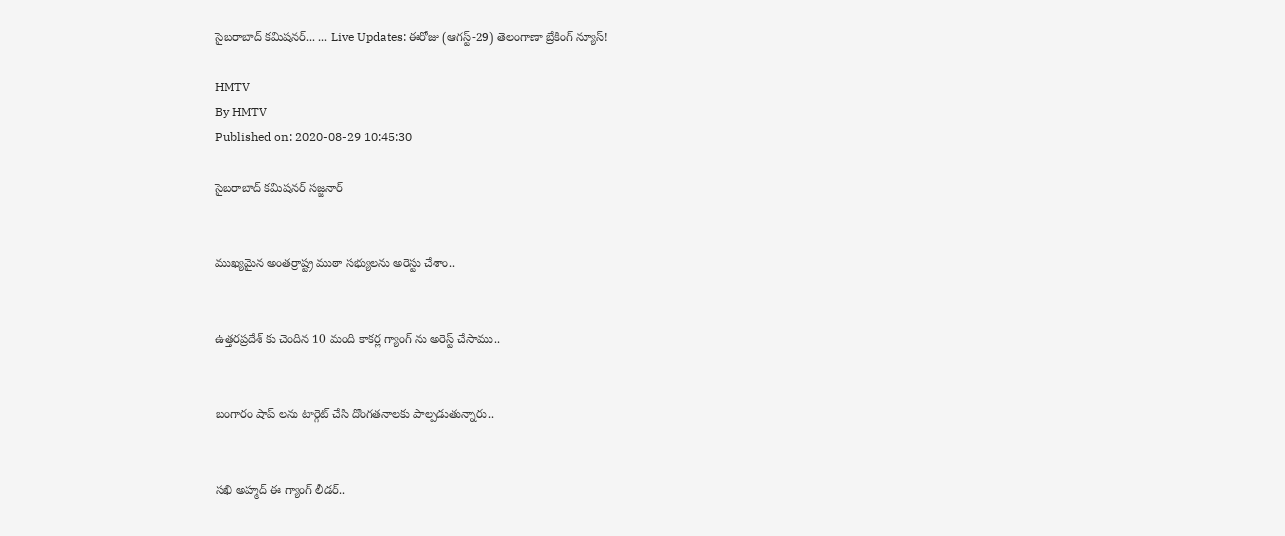సైబరాబాద్ కమిషనర్... ... Live Updates: ఈరోజు (ఆగస్ట్-29) తెలంగాణా బ్రేకింగ్ న్యూస్!

HMTV
By HMTV
Published on: 2020-08-29 10:45:30

సైబరాబాద్ కమిషనర్ సజ్జనార్


ముఖ్యమైన అంతర్రాష్ట్ర ముఠా సభ్యులను అరెస్టు చేశాం..


ఉత్తరప్రదేశ్ కు చెందిన 10 మంది కాకర్ల గ్యాంగ్ ను అరెస్ట్ చేసాము..


బంగారం షాప్ లను టార్గెట్ చేసి దొంగతనాలకు పాల్పడుతున్నారు..


సఖి అహ్మద్ ఈ గ్యాంగ్ లీడర్..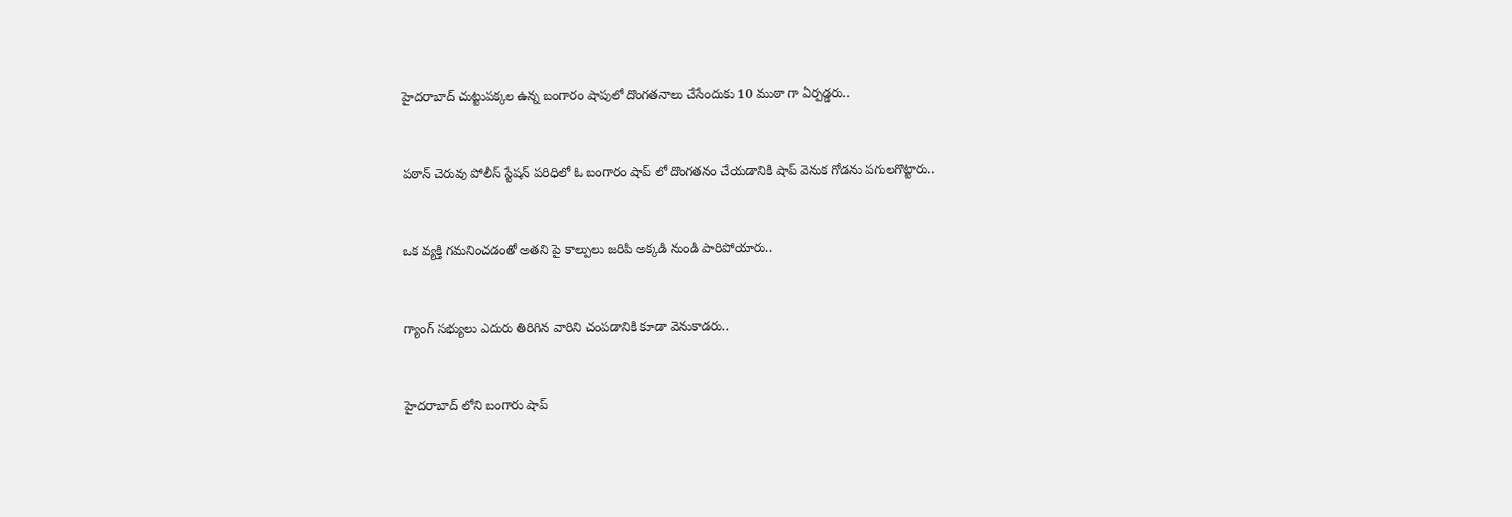హైదరాబాద్ చుట్టుపక్కల ఉన్న బంగారం షాపులో దొంగతనాలు చేసేందుకు 10 ముఠా గా ఏర్పడ్డరు..


పఠాన్ చెరువు పోలీస్ స్టేషన్ పరిధిలో ఓ బంగారం షాప్ లో దొంగతనం చేయడానికి షాప్ వెనుక గోడను పగులగొట్టారు..


ఒక వ్యక్తి గమనించడంతో అతని పై కాల్పులు జరిపి అక్కడి నుండి పారిపోయారు..


గ్యాంగ్ సభ్యులు ఎదురు తిరిగిన వారిని చంపడానికి కూడా వెనుకాడరు..


హైదరాబాద్ లోని బంగారు షాప్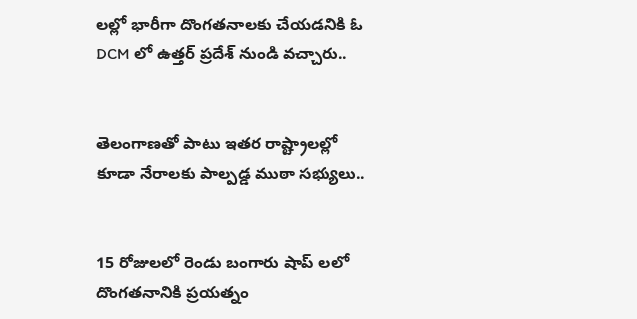లల్లో భారీగా దొంగతనాలకు చేయడనికి ఓ DCM లో ఉత్తర్ ప్రదేశ్ నుండి వచ్చారు..


తెలంగాణతో పాటు ఇతర రాష్ట్రాలల్లో కూడా నేరాలకు పాల్పడ్డ ముఠా సభ్యులు..


15 రోజులలో రెండు బంగారు షాప్ లలో దొంగతనానికి ప్రయత్నం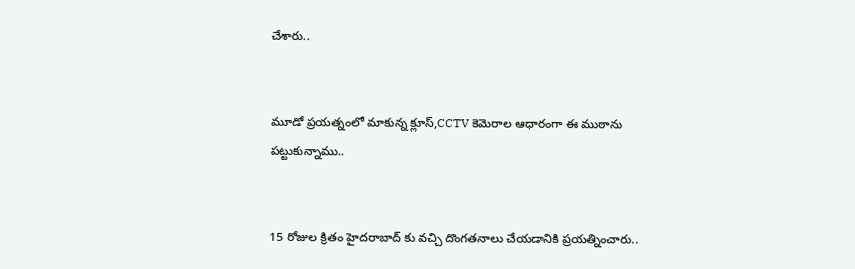చేశారు..


మూడో ప్రయత్నంలో మాకున్న క్లూస్,CCTV కెమెరాల ఆధారంగా ఈ ముఠాను పట్టుకున్నాము..


15 రోజుల క్రితం హైదరాబాద్ కు వచ్చి దొంగతనాలు చేయడానికి ప్రయత్నించారు..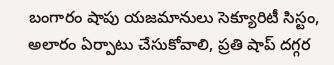బంగారం షాపు యజమానులు సెక్యూరిటీ సిస్టం, అలారం ఏర్పాటు చేసుకోవాలి, ప్రతి షాప్ దగ్గర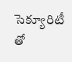సెక్యూరిటీ తో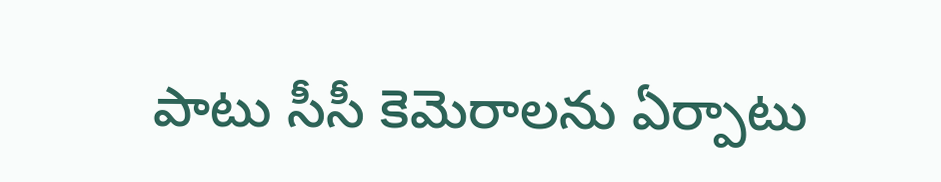పాటు సీసీ కెమెరాలను ఏర్పాటు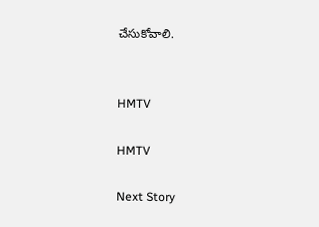చేసుకోవాలి.


HMTV

HMTV

Next Story